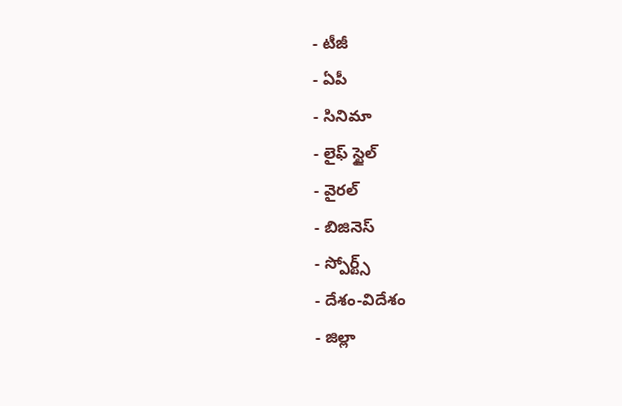- టీజీ
- ఏపీ
- సినిమా
- లైఫ్ స్టైల్
- వైరల్
- బిజినెస్
- స్పోర్ట్స్
- దేశం-విదేశం
- జిల్లా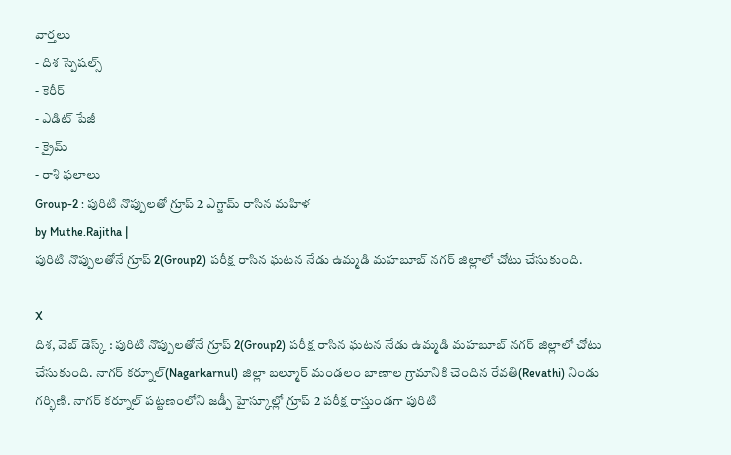వార్తలు
- దిశ స్పెషల్స్
- కెరీర్
- ఎడిట్ పేజీ
- క్రైమ్
- రాశి ఫలాలు
Group-2 : పురిటి నొప్పులతో గ్రూప్ 2 ఎగ్జామ్ రాసిన మహిళ
by Muthe.Rajitha |
పురిటి నొప్పులతోనే గ్రూప్ 2(Group2) పరీక్ష రాసిన ఘటన నేడు ఉమ్మడి మహబూబ్ నగర్ జిల్లాలో చోటు చేసుకుంది.

X
దిశ, వెబ్ డెస్క్ : పురిటి నొప్పులతోనే గ్రూప్ 2(Group2) పరీక్ష రాసిన ఘటన నేడు ఉమ్మడి మహబూబ్ నగర్ జిల్లాలో చోటు చేసుకుంది. నాగర్ కర్నూల్(Nagarkarnul) జిల్లా బల్మూర్ మండలం బాణాల గ్రామానికి చెందిన రేవతి(Revathi) నిండు గర్భిణి. నాగర్ కర్నూల్ పట్టణంలోని జడ్పీ హైస్కూల్లో గ్రూప్ 2 పరీక్ష రాస్తుండగా పురిటి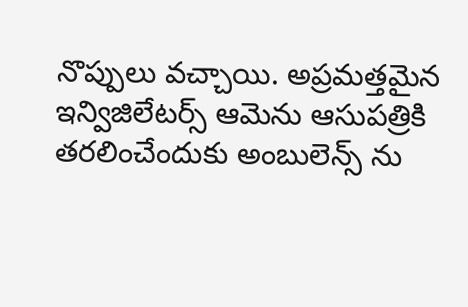నొప్పులు వచ్చాయి. అప్రమత్తమైన ఇన్విజిలేటర్స్ ఆమెను ఆసుపత్రికి తరలించేందుకు అంబులెన్స్ ను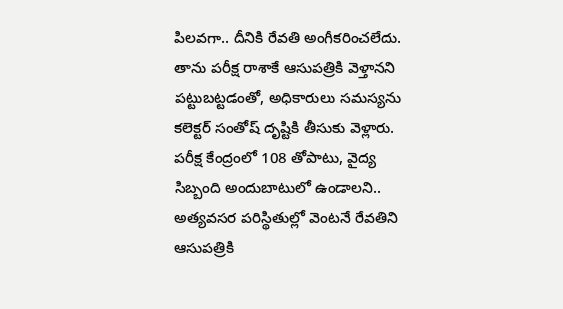పిలవగా.. దీనికి రేవతి అంగీకరించలేదు. తాను పరీక్ష రాశాకే ఆసుపత్రికి వెళ్తానని పట్టుబట్టడంతో, అధికారులు సమస్యను కలెక్టర్ సంతోష్ దృష్టికి తీసుకు వెళ్లారు. పరీక్ష కేంద్రంలో 108 తోపాటు, వైద్య సిబ్బంది అందుబాటులో ఉండాలని.. అత్యవసర పరిస్థితుల్లో వెంటనే రేవతిని ఆసుపత్రికి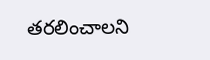తరలించాలని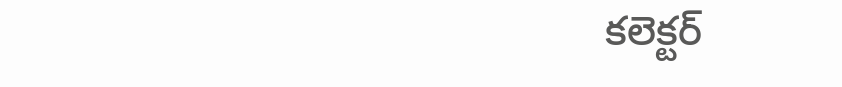కలెక్టర్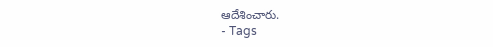ఆదేశించారు.
- Tags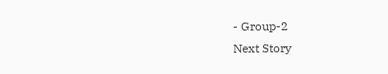- Group-2
Next Story